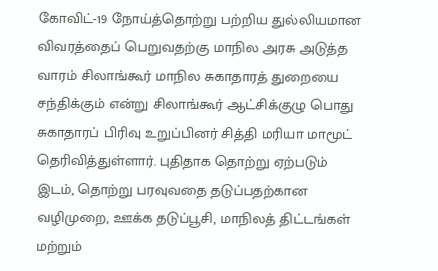கோவிட்-19 நோய்த்தொற்று பற்றிய துல்லியமான விவரத்தைப் பெறுவதற்கு மாநில அரசு அடுத்த வாரம் சிலாங்கூர் மாநில சுகாதாரத் துறையை சந்திக்கும் என்று சிலாங்கூர் ஆட்சிக்குழு பொது சுகாதாரப் பிரிவு உறுப்பினர் சித்தி மரியா மாமூட் தெரிவித்துள்ளார். புதிதாக தொற்று ஏற்படும் இடம், தொற்று பரவுவதை தடுப்பதற்கான வழிமுறை, ஊக்க தடுப்பூசி, மாநிலத் திட்டங்கள் மற்றும்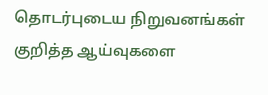தொடர்புடைய நிறுவனங்கள் குறித்த ஆய்வுகளை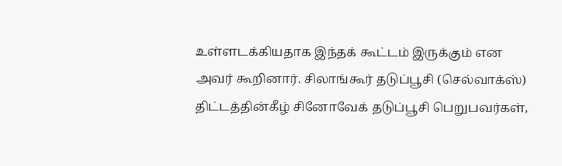உள்ளடக்கியதாக இந்தக் கூட்டம் இருக்கும் என அவர் கூறினார். சிலாங்கூர் தடுப்பூசி (செல்வாக்ஸ்) திட்டத்தின்கீழ் சினோவேக் தடுப்பூசி பெறுபவர்கள்,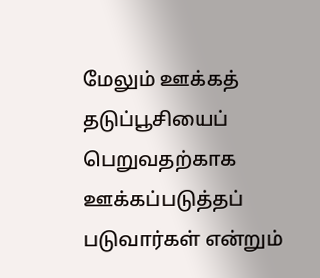மேலும் ஊக்கத் தடுப்பூசியைப் பெறுவதற்காக ஊக்கப்படுத்தப் படுவார்கள் என்றும்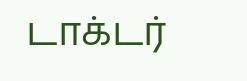டாக்டர்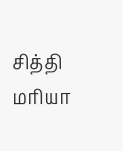சித்தி மரியா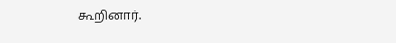கூறினார்.